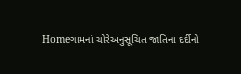Homeગામનાં ચોરેઅનુસૂચિત જાતિના દર્દીનો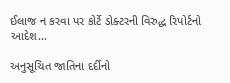ઈલાજ ન કરવા પર કોર્ટે ડોક્ટરની વિરુદ્ધ રિપોર્ટનો આદેશ...

અનુસૂચિત જાતિના દર્દીનો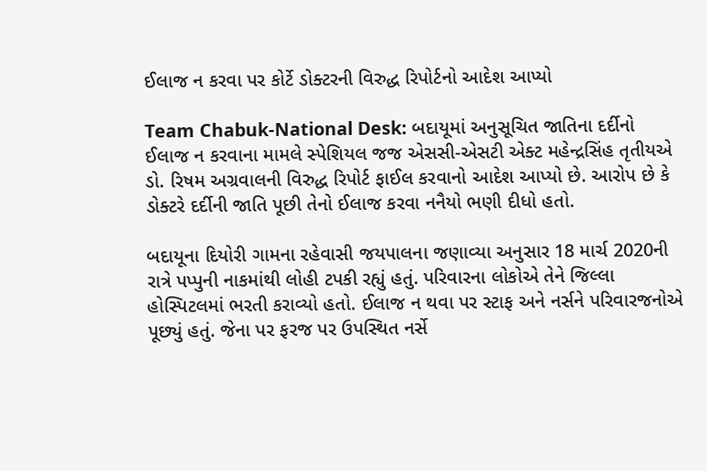ઈલાજ ન કરવા પર કોર્ટે ડોક્ટરની વિરુદ્ધ રિપોર્ટનો આદેશ આપ્યો

Team Chabuk-National Desk: બદાયૂમાં અનુસૂચિત જાતિના દર્દીનો ઈલાજ ન કરવાના મામલે સ્પેશિયલ જજ એસસી-એસટી એક્ટ મહેન્દ્રસિંહ તૃતીયએ ડો. રિષમ અગ્રવાલની વિરુદ્ધ રિપોર્ટ ફાઈલ કરવાનો આદેશ આપ્યો છે. આરોપ છે કે ડોક્ટરે દર્દીની જાતિ પૂછી તેનો ઈલાજ કરવા નનૈયો ભણી દીધો હતો.

બદાયૂના દિયોરી ગામના રહેવાસી જયપાલના જણાવ્યા અનુસાર 18 માર્ચ 2020ની રાત્રે પપ્પુની નાકમાંથી લોહી ટપકી રહ્યું હતું. પરિવારના લોકોએ તેને જિલ્લા હોસ્પિટલમાં ભરતી કરાવ્યો હતો. ઈલાજ ન થવા પર સ્ટાફ અને નર્સને પરિવારજનોએ પૂછ્યું હતું. જેના પર ફરજ પર ઉપસ્થિત નર્સે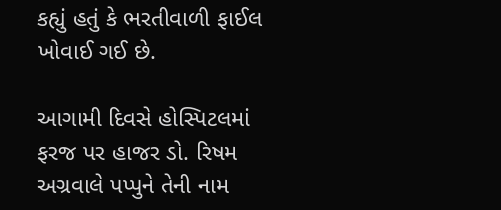કહ્યું હતું કે ભરતીવાળી ફાઈલ ખોવાઈ ગઈ છે.

આગામી દિવસે હોસ્પિટલમાં ફરજ પર હાજર ડો. રિષમ અગ્રવાલે પપ્પુને તેની નામ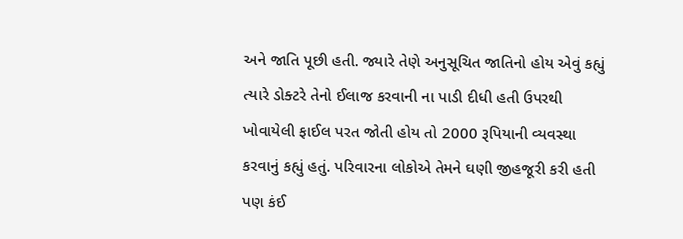અને જાતિ પૂછી હતી. જ્યારે તેણે અનુસૂચિત જાતિનો હોય એવું કહ્યું ત્યારે ડોક્ટરે તેનો ઈલાજ કરવાની ના પાડી દીધી હતી ઉપરથી ખોવાયેલી ફાઈલ પરત જોતી હોય તો 2000 રૂપિયાની વ્યવસ્થા કરવાનું કહ્યું હતું. પરિવારના લોકોએ તેમને ઘણી જીહજૂરી કરી હતી પણ કંઈ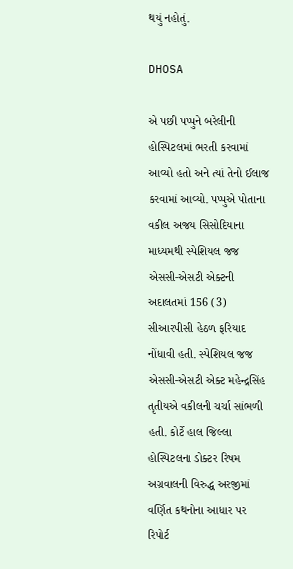થયું નહોતું.

DHOSA

એ પછી પપ્પુને બરેલીની હોસ્પિટલમાં ભરતી કરવામાં આવ્યો હતો અને ત્યાં તેનો ઈલાજ કરવામાં આવ્યો. પપ્પુએ પોતાના વકીલ અજય સિસોદિયાના માધ્યમથી સ્પેશિયલ જજ એસસી-એસટી એક્ટની અદાલતમાં 156 (3) સીઆરપીસી હેઠળ ફરિયાદ નોંધાવી હતી. સ્પેશિયલ જજ એસસી-એસટી એક્ટ મહેન્દ્રસિંહ તૃતીયએ વકીલની ચર્ચા સાંભળી હતી. કોર્ટે હાલ જિલ્લા હોસ્પિટલના ડોક્ટર રિષમ અગ્રવાલની વિરુદ્ધ અરજીમાં વર્ણિત કથનોના આધાર પર રિપોર્ટ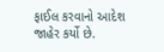ફાઈલ કરવાનો આદેશ જાહેર કર્યો છે.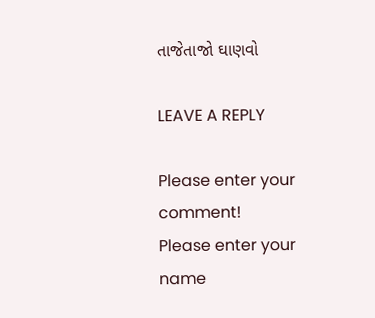તાજેતાજો ઘાણવો

LEAVE A REPLY

Please enter your comment!
Please enter your name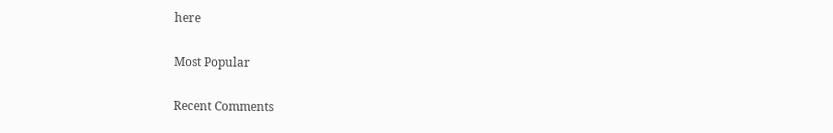here

Most Popular

Recent Comments